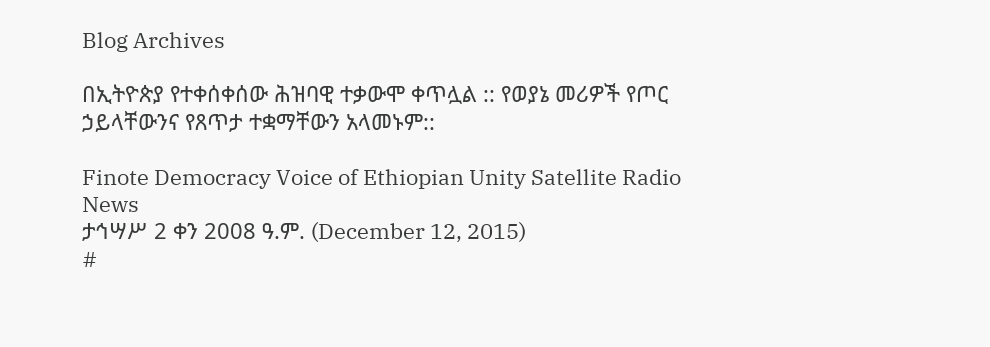Blog Archives

በኢትዮጵያ የተቀሰቀሰው ሕዝባዊ ተቃውሞ ቀጥሏል :: የወያኔ መሪዎች የጦር ኃይላቸውንና የጸጥታ ተቋማቸውን አላመኑም::

Finote Democracy Voice of Ethiopian Unity Satellite Radio News
ታኅሣሥ 2 ቀን 2008 ዓ.ም. (December 12, 2015)
#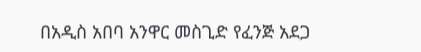በአዲስ አበባ አንዋር መስጊድ የፈንጅ አደጋ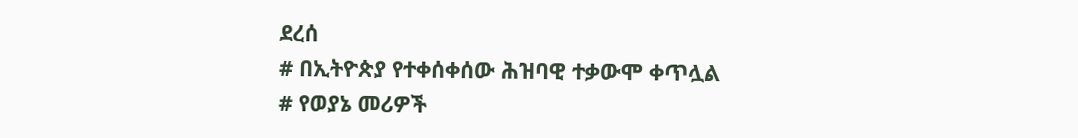ደረሰ
# በኢትዮጵያ የተቀሰቀሰው ሕዝባዊ ተቃውሞ ቀጥሏል
# የወያኔ መሪዎች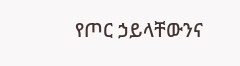የጦር ኃይላቸውንና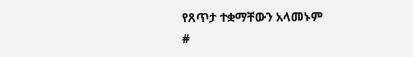የጸጥታ ተቋማቸውን አላመኑም
#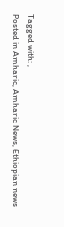Tagged with: ,
Posted in Amharic, Amharic News, Ethiopian news